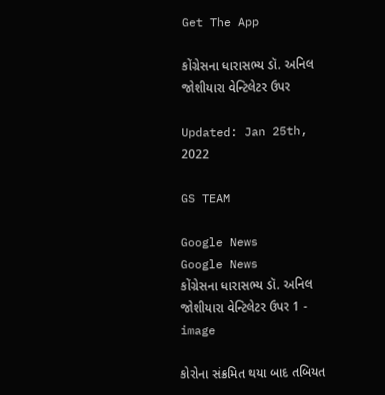Get The App

કોંગ્રેસના ધારાસભ્ય ડૉ. અનિલ જોશીયારા વેન્ટિલેટર ઉપર

Updated: Jan 25th, 2022

GS TEAM

Google News
Google News
કોંગ્રેસના ધારાસભ્ય ડૉ. અનિલ જોશીયારા વેન્ટિલેટર ઉપર 1 - image

કોરોના સંક્રમિત થયા બાદ તબિયત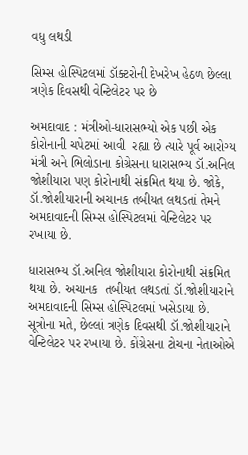વધુ લથડી

સિમ્સ હોસ્પિટલમાં ડૉક્ટરોની દેખરેખ હેઠળ છેલ્લા ત્રણેક દિવસથી વેન્ટિલેટર પર છે

અમદાવાદ : મંત્રીઓ-ધારાસભ્યો એક પછી એક કોરોનાની ચપેટમાં આવી  રહ્યા છે ત્યારે પૂર્વ આરોગ્ય મંત્રી અને ભિલોડાના કોગ્રેસના ધારાસભ્ય ડૉ.અનિલ જોશીયારા પણ કોરોનાથી સંક્રમિત થયા છે. જોકે, ડૉ.જોશીયારાની અચાનક તબીયત લથડતાં તેમને અમદાવાદની સિમ્સ હોસ્પિટલમાં વેન્ટિલેટર પર રખાયા છે.

ધારાસભ્ય ડૉ.અનિલ જોશીયારા કોરોનાથી સંક્રમિત થયા છે. અચાનક  તબીયત લથડતાં ડૉ.જોશીયારાને અમદાવાદની સિમ્સ હોસ્પિટલમાં ખસેડાયા છે. સૂત્રોના મતે, છેલ્લાં ત્રણેક દિવસથી ડૉ.જોશીયારાને વેન્ટિલેટર પર રખાયા છે. કોંગ્રેસના ટોચના નેતાઓએ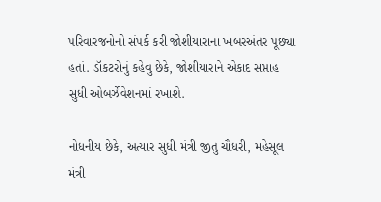પરિવારજનોનો સંપર્ક કરી જોશીયારાના ખબરઅંતર પૂછ્યા હતાં. ડૉકટરોનું કહેવુ છેકે, જોશીયારાને એકાદ સપ્તાહ સુધી ઓબર્ઝેવેશનમાં રખાશે.

નોધનીય છેકે, અત્યાર સુધી મંત્રી જીતુ ચૌધરી, મહેસૂલ મંત્રી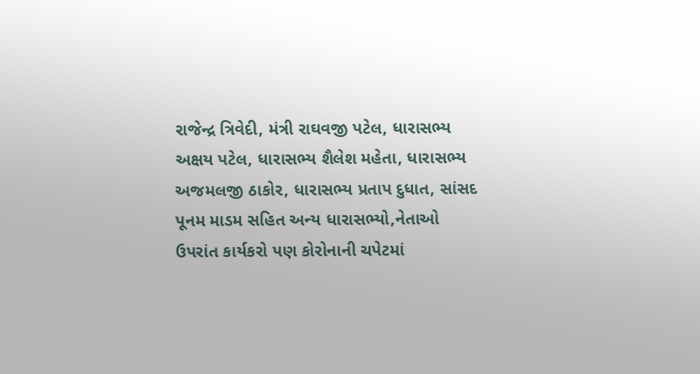રાજેન્દ્ર ત્રિવેદી, મંત્રી રાઘવજી પટેલ, ધારાસભ્ય અક્ષય પટેલ, ધારાસભ્ય શૈલેશ મહેતા, ધારાસભ્ય અજમલજી ઠાકોર, ધારાસભ્ય પ્રતાપ દુધાત, સાંસદ પૂનમ માડમ સહિત અન્ય ધારાસભ્યો,નેતાઓ ઉપરાંત કાર્યકરો પણ કોરોનાની ચપેટમાં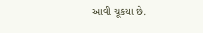આવી ચૂકયા છે.